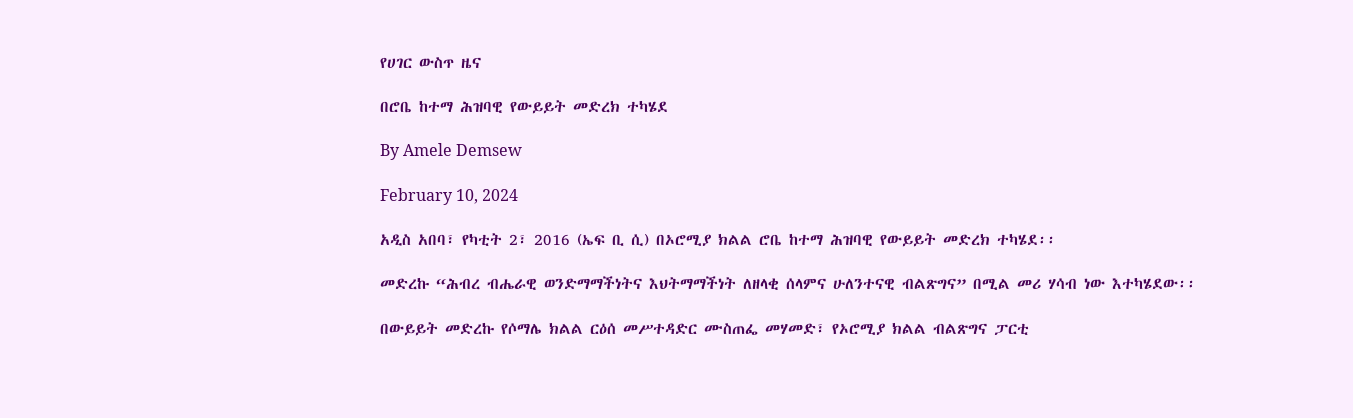የሀገር ውስጥ ዜና

በሮቤ ከተማ ሕዝባዊ የውይይት መድረክ ተካሄደ

By Amele Demsew

February 10, 2024

አዲስ አበባ፣ የካቲት 2፣ 2016 (ኤፍ ቢ ሲ) በኦሮሚያ ክልል ሮቤ ከተማ ሕዝባዊ የውይይት መድረክ ተካሄደ፡፡

መድረኩ “ሕብረ ብሔራዊ ወንድማማችነትና እህትማማችነት ለዘላቂ ሰላምና ሁለንተናዊ ብልጽግና” በሚል መሪ ሃሳብ ነው እተካሄደው፡፡

በውይይት መድረኩ የሶማሌ ክልል ርዕሰ መሥተዳድር ሙስጠፌ መሃመድ፣ የኦሮሚያ ክልል ብልጽግና ፓርቲ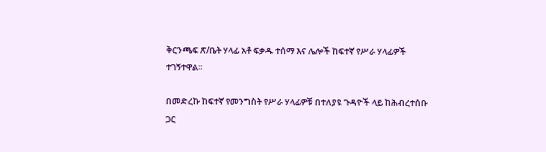ቅርንጫፍ ጽ/ቤት ሃላፊ አቶ ፍቃዱ ተሰማ እና ሌሎች ከፍተኛ የሥራ ሃላፊዎች ተገኝተዋል፡፡

በመድረኩ ከፍተኛ የመንግስት የሥራ ሃላፊዎቹ በተለያዩ ጉዳዮች ላይ ከሕብረተሰቡ ጋር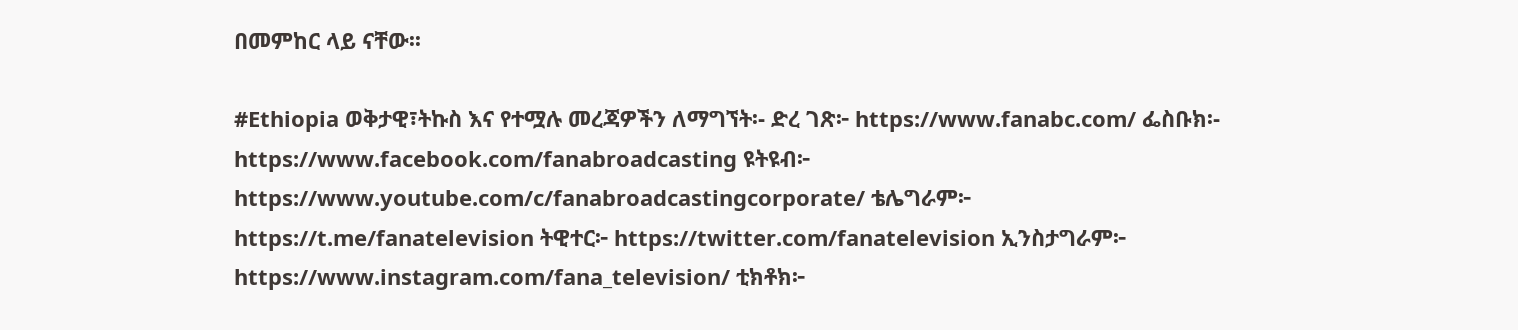በመምከር ላይ ናቸው፡፡

#Ethiopia ወቅታዊ፣ትኩስ እና የተሟሉ መረጃዎችን ለማግኘት፡- ድረ ገጽ፦ https://www.fanabc.com/ ፌስቡክ፡- https://www.facebook.com/fanabroadcasting ዩትዩብ፦ https://www.youtube.com/c/fanabroadcastingcorporate/ ቴሌግራም፦ https://t.me/fanatelevision ትዊተር፦ https://twitter.com/fanatelevision ኢንስታግራም፦ https://www.instagram.com/fana_television/ ቲክቶክ፦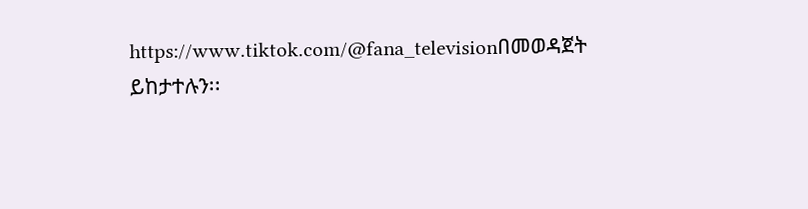https://www.tiktok.com/@fana_televisionበመወዳጀት ይከታተሉን፡፡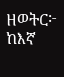ዘወትር፦ ከእኛ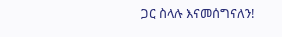ጋር ስላሉ እናመሰግናለን!